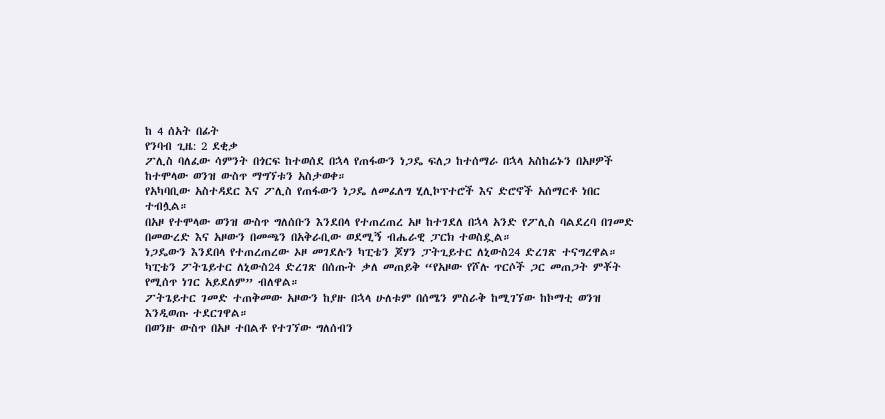ከ 4 ሰአት በፊት
የንባብ ጊዜ: 2 ደቂቃ
ፖሊስ ባለፈው ሳምንት በጎርፍ ከተወሰደ በኋላ የጠፋውን ነጋዴ ፍለጋ ከተሰማራ በኋላ አስከሬኑን በአዞዎች ከተሞላው ወንዝ ውስጥ ማግኘቱን አስታወቀ።
የአካባቢው አስተዳደር እና ፖሊስ የጠፋውን ነጋዴ ለመፈለግ ሂሊኮፕተሮች እና ድሮኖች አሰማርቶ ነበር ተብሏል።
በአዞ የተሞላው ወንዝ ውስጥ ግለሰቡን እንደበላ የተጠረጠረ አዞ ከተገደለ በኋላ አንድ የፖሊስ ባልደረባ በገመድ በመውረድ እና አዞውን በመጫን በአቅራቢው ወደሚኝ ብሔራዊ ፓርክ ተወስዷል።
ነጋዴውን እንደበላ የተጠረጠረው ኦዞ መገደሉን ካፒቴን ጆሃን ፓትጊይተር ለኒውስ24 ድረገጽ ተናግረዋል።
ካፒቴን ፖትጌይተር ለኒውስ24 ድረገጽ በሰጡት ቃለ መጠይቅ “የአዞው የሾሉ ጥርሶች ጋር መጠጋት ምቾት የሚሰጥ ነገር አይደለም” ብለዋል።
ፖትጌይተር ገመድ ተጠቅመው አዞውን ከያዙ በኋላ ሁለቱም በሰሜን ምስራቅ ከሚገኘው ከኮማቲ ወንዝ እንዲወጡ ተደርገዋል።
በወንዙ ውስጥ በአዞ ተበልቶ የተገኘው ግለሰብን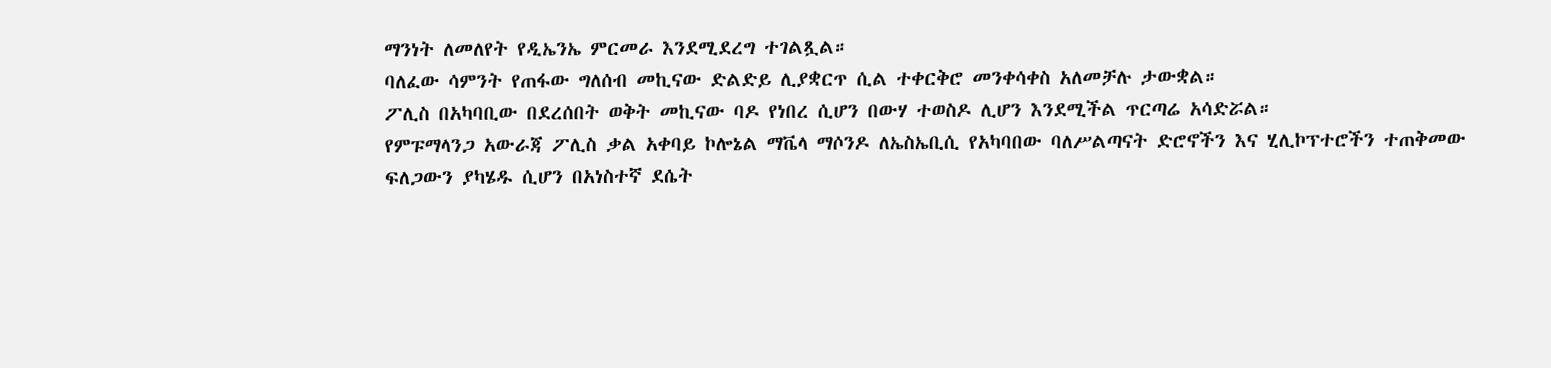ማንነት ለመለየት የዲኤንኤ ምርመራ እንደሚደረግ ተገልጿል።
ባለፈው ሳምንት የጠፋው ግለሰብ መኪናው ድልድይ ሊያቋርጥ ሲል ተቀርቅሮ መንቀሳቀስ አለመቻሉ ታውቋል።
ፖሊስ በአካባቢው በደረሰበት ወቅት መኪናው ባዶ የነበረ ሲሆን በውሃ ተወስዶ ሊሆን እንደሚችል ጥርጣሬ አሳድሯል።
የምፑማላንጋ አውራጃ ፖሊስ ቃል አቀባይ ኮሎኔል ማቬላ ማሶንዶ ለኤስኤቢሲ የአካባበው ባለሥልጣናት ድሮኖችን እና ሂሊኮፕተሮችን ተጠቅመው ፍለጋውን ያካሄዱ ሲሆን በአነስተኛ ደሴት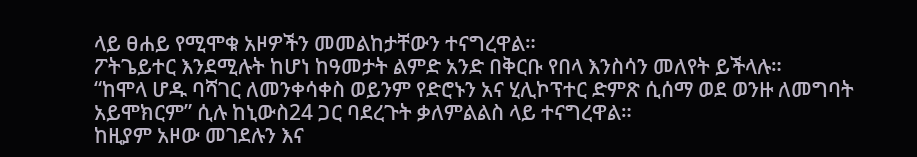ላይ ፀሐይ የሚሞቁ አዞዎችን መመልከታቸውን ተናግረዋል።
ፖትጌይተር እንደሚሉት ከሆነ ከዓመታት ልምድ አንድ በቅርቡ የበላ እንስሳን መለየት ይችላሉ።
“ከሞላ ሆዱ ባሻገር ለመንቀሳቀስ ወይንም የድሮኑን አና ሂሊኮፕተር ድምጽ ሲሰማ ወደ ወንዙ ለመግባት አይሞክርም” ሲሉ ከኒውስ24 ጋር ባደረጉት ቃለምልልስ ላይ ተናግረዋል።
ከዚያም አዞው መገደሉን እና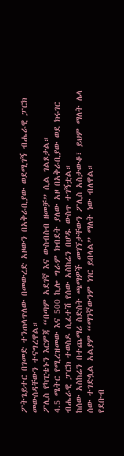ፖትጌይተር በገመድ ተንጠላጥለው በመውረድ አዞውን በአቅራቢያው ወደሚገኝ ብሔራዊ ፓርክ መውሰዳቸውን ተናግረዋል።
ፖሊስ የካፒቴኑን እርምጃ “በጣም አደገኛ እና ውስብስብ ዘመቻ” ሲል ገልጾታል።
4.5 ሜትር የሚረዝመው እና 500 ኪሎ ግራም ክብደት ያለው አዞ በአቅራቢያው ወደ ክሩገር ብሔራዊ ፓርክ ተወስዶ ሲፈተሽ የሰው አስከሬን በሆዱ ውስጥ ተገኝቷል።
ከሰው አስከሬን በተጨማሪ ስድስት ጫማዎች መገኘታቸውን ፖሊስ አስታውቆ፣ ይህም ማለት ሌላ ሰው ተገድሏል አልያም “ማንኛውንም ነገር ይበላል” ማለት ነው ብለዋል።
የደቡብ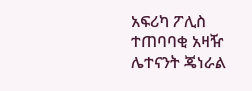አፍሪካ ፖሊስ ተጠባባቂ አዛዥ ሌተናንት ጄነራል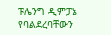ፑሌንግ ዲምፓኔ የባልደረባቸውን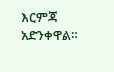እርምጃ አድንቀዋል።